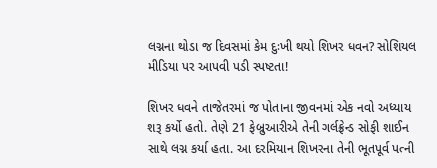લગ્નના થોડા જ દિવસમાં કેમ દુઃખી થયો શિખર ધવન? સોશિયલ મીડિયા પર આપવી પડી સ્પષ્ટતા!

શિખર ધવને તાજેતરમાં જ પોતાના જીવનમાં એક નવો અધ્યાય શરૂ કર્યો હતો. તેણે 21 ફેબ્રુઆરીએ તેની ગર્લફ્રેન્ડ સોફી શાઈન સાથે લગ્ન કર્યા હતા. આ દરમિયાન શિખરના તેની ભૂતપૂર્વ પત્ની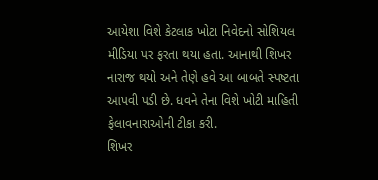આયેશા વિશે કેટલાક ખોટા નિવેદનો સોશિયલ મીડિયા પર ફરતા થયા હતા. આનાથી શિખર નારાજ થયો અને તેણે હવે આ બાબતે સ્પષ્ટતા આપવી પડી છે. ધવને તેના વિશે ખોટી માહિતી ફેલાવનારાઓની ટીકા કરી.
શિખર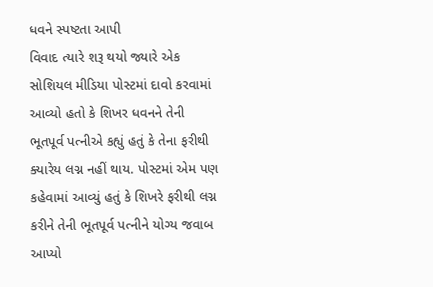ધવને સ્પષ્ટતા આપી
વિવાદ ત્યારે શરૂ થયો જ્યારે એક સોશિયલ મીડિયા પોસ્ટમાં દાવો કરવામાં આવ્યો હતો કે શિખર ધવનને તેની ભૂતપૂર્વ પત્નીએ કહ્યું હતું કે તેના ફરીથી ક્યારેય લગ્ન નહીં થાય. પોસ્ટમાં એમ પણ કહેવામાં આવ્યું હતું કે શિખરે ફરીથી લગ્ન કરીને તેની ભૂતપૂર્વ પત્નીને યોગ્ય જવાબ આપ્યો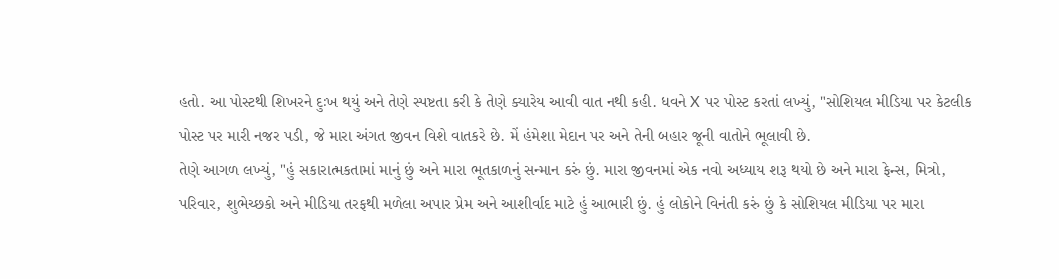હતો. આ પોસ્ટથી શિખરને દુઃખ થયું અને તેણે સ્પષ્ટતા કરી કે તેણે ક્યારેય આવી વાત નથી કહી. ધવને X પર પોસ્ટ કરતાં લખ્યું, "સોશિયલ મીડિયા પર કેટલીક પોસ્ટ પર મારી નજર પડી, જે મારા અંગત જીવન વિશે વાતકરે છે. મેં હંમેશા મેદાન પર અને તેની બહાર જૂની વાતોને ભૂલાવી છે.
તેણે આગળ લખ્યું, "હું સકારાત્મકતામાં માનું છું અને મારા ભૂતકાળનું સન્માન કરું છું. મારા જીવનમાં એક નવો અધ્યાય શરૂ થયો છે અને મારા ફેન્સ, મિત્રો, પરિવાર, શુભેચ્છકો અને મીડિયા તરફથી મળેલા અપાર પ્રેમ અને આશીર્વાદ માટે હું આભારી છું. હું લોકોને વિનંતી કરું છું કે સોશિયલ મીડિયા પર મારા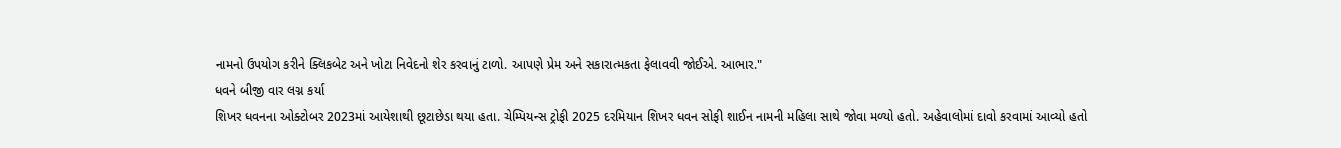નામનો ઉપયોગ કરીને ક્લિકબેટ અને ખોટા નિવેદનો શેર કરવાનું ટાળો. આપણે પ્રેમ અને સકારાત્મકતા ફેલાવવી જોઈએ. આભાર."
ધવને બીજી વાર લગ્ન કર્યા
શિખર ધવનના ઓક્ટોબર 2023માં આયેશાથી છૂટાછેડા થયા હતા. ચેમ્પિયન્સ ટ્રોફી 2025 દરમિયાન શિખર ધવન સોફી શાઈન નામની મહિલા સાથે જોવા મળ્યો હતો. અહેવાલોમાં દાવો કરવામાં આવ્યો હતો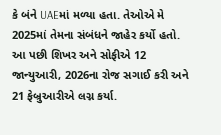કે બંને UAEમાં મળ્યા હતા. તેઓએ મે 2025માં તેમના સંબંધને જાહેર કર્યો હતો. આ પછી શિખર અને સોફીએ 12 જાન્યુઆરી, 2026ના રોજ સગાઈ કરી અને 21 ફેબ્રુઆરીએ લગ્ન કર્યા.